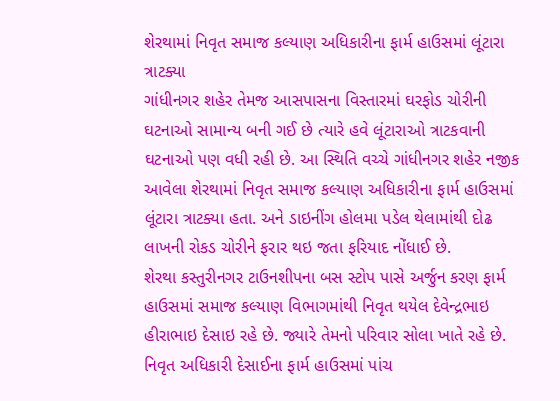શેરથામાં નિવૃત સમાજ કલ્યાણ અધિકારીના ફાર્મ હાઉસમાં લૂંટારા ત્રાટક્યા
ગાંધીનગર શહેર તેમજ આસપાસના વિસ્તારમાં ઘરફોડ ચોરીની ઘટનાઓ સામાન્ય બની ગઈ છે ત્યારે હવે લૂંટારાઓ ત્રાટકવાની ઘટનાઓ પણ વધી રહી છે. આ સ્થિતિ વચ્ચે ગાંધીનગર શહેર નજીક આવેલા શેરથામાં નિવૃત સમાજ કલ્યાણ અધિકારીના ફાર્મ હાઉસમાં લૂંટારા ત્રાટક્યા હતા. અને ડાઇનીંગ હોલમા પડેલ થેલામાંથી દોઢ લાખની રોકડ ચોરીને ફરાર થઇ જતા ફરિયાદ નોંધાઈ છે.
શેરથા કસ્તુરીનગર ટાઉનશીપના બસ સ્ટોપ પાસે અર્જુન કરણ ફાર્મ હાઉસમાં સમાજ કલ્યાણ વિભાગમાંથી નિવૃત થયેલ દેવેન્દ્રભાઇ હીરાભાઇ દેસાઇ રહે છે. જ્યારે તેમનો પરિવાર સોલા ખાતે રહે છે. નિવૃત અધિકારી દેસાઈના ફાર્મ હાઉસમાં પાંચ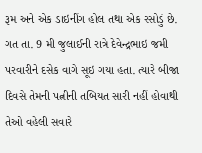રૂમ અને એક ડાઇનીંગ હોલ તથા એક રસોડું છે. ગત તા. 9 મી જુલાઈની રાત્રે દેવેન્દ્રભાઇ જમી પરવારીને દસેક વાગે સૂઇ ગયા હતા. ત્યારે બીજા દિવસે તેમની પત્નીની તબિયત સારી નહીં હોવાથી તેઓ વહેલી સવારે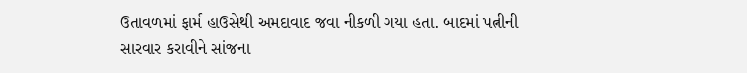ઉતાવળમાં ફાર્મ હાઉસેથી અમદાવાદ જવા નીકળી ગયા હતા. બાદમાં પત્નીની સારવાર કરાવીને સાંજના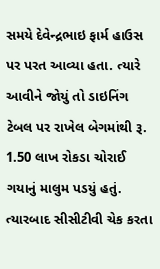સમયે દેવેન્દ્રભાઇ ફાર્મ હાઉસ પર પરત આવ્યા હતા. ત્યારે આવીને જોયું તો ડાઇનિંગ ટેબલ પર રાખેલ બેગમાંથી રૂ. 1.50 લાખ રોકડા ચોરાઈ ગયાનું માલુમ પડયું હતું.
ત્યારબાદ સીસીટીવી ચેક કરતા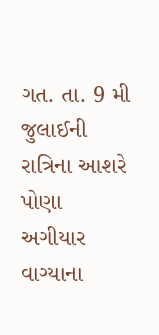ગત. તા. 9 મી જુલાઈની રાત્રિના આશરે પોણા અગીયાર વાગ્યાના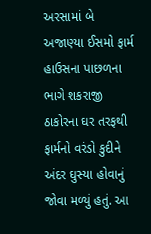અરસામાં બે અજાણ્યા ઈસમો ફાર્મ હાઉસના પાછળના ભાગે શકરાજી ઠાકોરના ઘર તરફથી ફાર્મનો વરંડો કુદીને અંદર ઘુસ્યા હોવાનું જોવા મળ્યું હતું. આ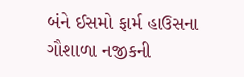બંને ઈસમો ફાર્મ હાઉસના ગૌશાળા નજીકની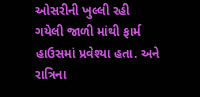ઓસરીની ખુલ્લી રહી ગયેલી જાળી માંથી ફાર્મ હાઉસમાં પ્રવેશ્યા હતા. અને રાત્રિના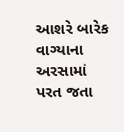આશરે બારેક વાગ્યાના અરસામાં પરત જતા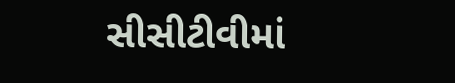સીસીટીવીમાં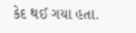કેદ થઈ ગયા હતા.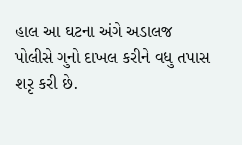હાલ આ ઘટના અંગે અડાલજ પોલીસે ગુનો દાખલ કરીને વધુ તપાસ શરૃ કરી છે.